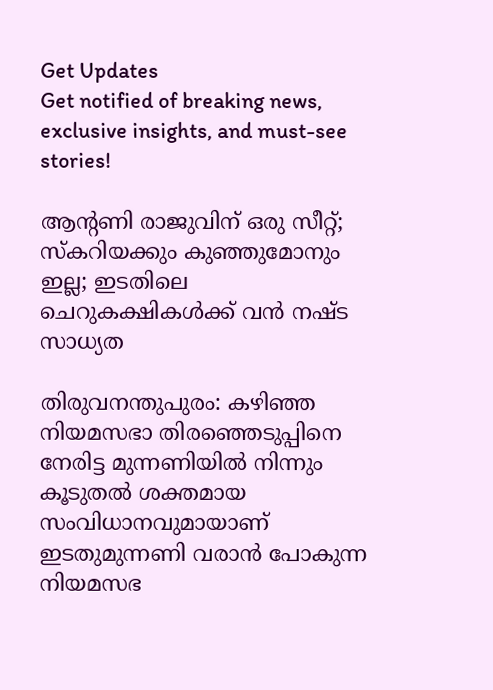Get Updates
Get notified of breaking news, exclusive insights, and must-see stories!

ആന്‍റണി രാജുവിന് ഒരു സീറ്റ്; സ്കറിയക്കും കുഞ്ഞുമോനും ഇല്ല; ഇടതിലെ ചെറുകക്ഷികള്‍ക്ക് വന്‍ നഷ്ട സാധ്യത

തിരുവനന്തുപുരം: കഴിഞ്ഞ നിയമസഭാ തിരഞ്ഞെടുപ്പിനെ നേരിട്ട മുന്നണിയില്‍ നിന്നും കൂടുതല്‍ ശക്തമായ സംവിധാനവുമായാണ് ഇടതുമുന്നണി വരാന്‍ പോകുന്ന നിയമസഭ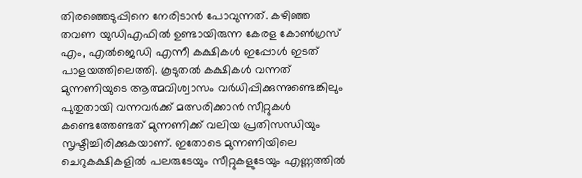തിരഞ്ഞെടുപ്പിനെ നേരിടാന്‍ പോവുന്നത്. കഴിഞ്ഞ തവണ യുഡിഎഫില്‍ ഉണ്ടായിരുന്ന കേരള കോണ്‍ഗ്രസ് എം, എല്‍ജെഡി എന്നീ കക്ഷികള്‍ ഇപ്പോള്‍ ഇടത് പാളയത്തിലെത്തി. കൂടുതല്‍ കക്ഷികള്‍ വന്നത് മുന്നണിയുടെ ആത്മവിശ്വാസം വര്‍ധിപ്പിക്കുന്നുണ്ടെങ്കിലും പുതുതായി വന്നവര്‍ക്ക് മത്സരിക്കാന്‍ സീറ്റുകള്‍ കണ്ടെത്തേണ്ടത് മുന്നണിക്ക് വലിയ പ്രതിസന്ധിയും സൃഷ്ടിച്ചിരിക്കുകയാണ്. ഇതോടെ മുന്നണിയിലെ ചെറുകക്ഷികളില്‍ പലരുടേയും സീറ്റുകളുടേയും എണ്ണത്തില്‍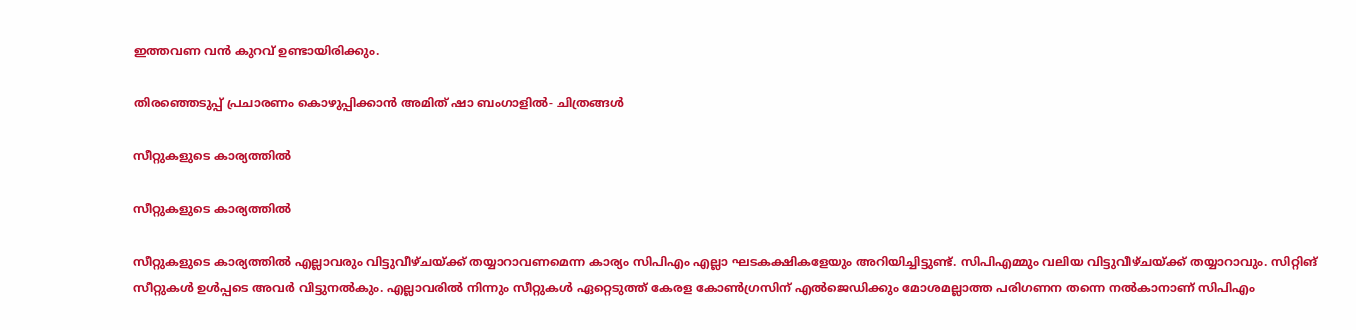ഇത്തവണ വന്‍ കുറവ് ഉണ്ടായിരിക്കും.

തിരഞ്ഞെടുപ്പ് പ്രചാരണം കൊഴുപ്പിക്കാൻ അമിത് ഷാ ബംഗാളിൽ- ചിത്രങ്ങൾ

സീറ്റുകളുടെ കാര്യത്തില്‍

സീറ്റുകളുടെ കാര്യത്തില്‍

സീറ്റുകളുടെ കാര്യത്തില്‍ എല്ലാവരും വിട്ടുവീഴ്ചയ്ക്ക് തയ്യാറാവണമെന്ന കാര്യം സിപിഎം എല്ലാ ഘടകക്ഷികളേയും അറിയിച്ചിട്ടുണ്ട്. സിപിഎമ്മും വലിയ വിട്ടുവീഴ്ചയ്ക്ക് തയ്യാറാവും. സിറ്റിങ് സീറ്റുകള്‍ ഉള്‍പ്പടെ അവര്‍ വിട്ടുനല്‍കും. എല്ലാവരില്‍ നിന്നും സീറ്റുകള്‍ ഏറ്റെടുത്ത് കേരള കോണ്‍ഗ്രസിന് എല്‍ജെഡിക്കും മോശമല്ലാത്ത പരിഗണന തന്നെ നല്‍കാനാണ് സിപിഎം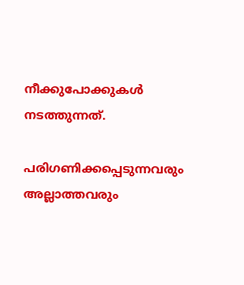നീക്കുപോക്കുകള്‍ നടത്തുന്നത്.

പരിഗണിക്കപ്പെടുന്നവരും അല്ലാത്തവരും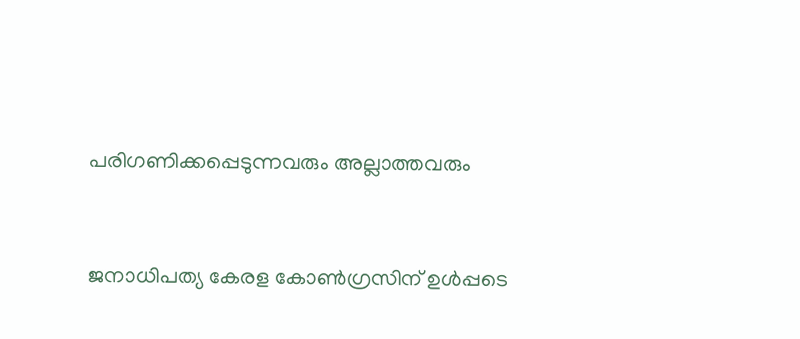പരിഗണിക്കപ്പെടുന്നവരും അല്ലാത്തവരും


ജനാധിപത്യ കേരള കോണ്‍ഗ്രസിന് ഉള്‍പ്പടെ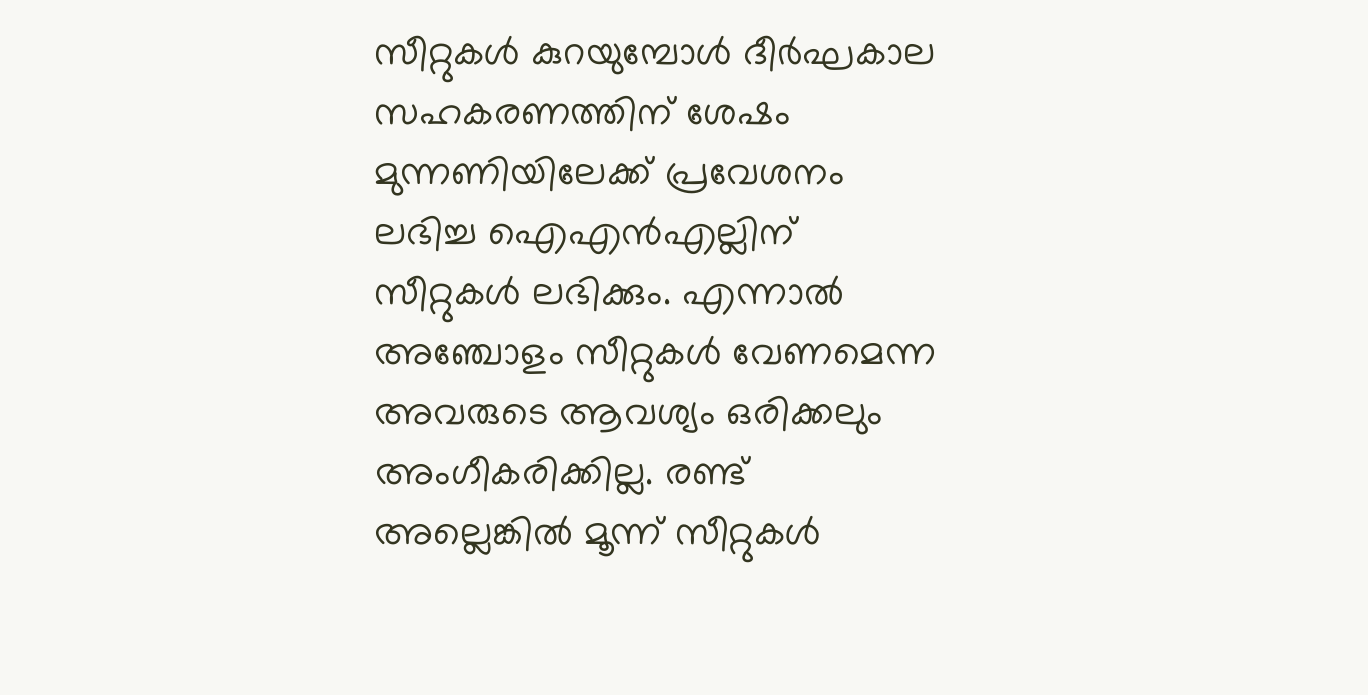സീറ്റുകള്‍ കുറയുമ്പോള്‍ ദീര്‍ഘകാല സഹകരണത്തിന് ശേഷം മുന്നണിയിലേക്ക് പ്രവേശനം ലഭിച്ച ഐഎന്‍എല്ലിന് സീറ്റുകള്‍ ലഭിക്കും. എന്നാല്‍ അഞ്ചോളം സീറ്റുകള്‍ വേണമെന്ന അവരുടെ ആവശ്യം ഒരിക്കലും അംഗീകരിക്കില്ല. രണ്ട് അല്ലെങ്കില്‍ മൂന്ന് സീറ്റുകള്‍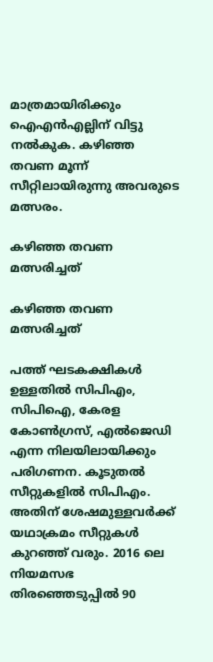മാത്രമായിരിക്കും ഐഎന്‍എല്ലിന് വിട്ടു നല്‍കുക. കഴിഞ്ഞ തവണ മൂന്ന് സീറ്റിലായിരുന്നു അവരുടെ മത്സരം.

കഴിഞ്ഞ തവണ മത്സരിച്ചത്

കഴിഞ്ഞ തവണ മത്സരിച്ചത്

പത്ത് ഘടകക്ഷികള്‍ ഉള്ളതില്‍ സിപിഎം, സിപിഐ, കേരള കോണ്‍ഗ്രസ്, എല്‍ജെഡി എന്ന നിലയിലായിക്കും പരിഗണന. കൂടുതല്‍ സീറ്റുകളില്‍ സിപിഎം. അതിന് ശേഷമുള്ളവര്‍ക്ക് യഥാക്രമം സീറ്റുകള്‍ കുറഞ്ഞ് വരും. 2016 ലെ നിയമസഭ തിരഞ്ഞെടുപ്പില്‍ 90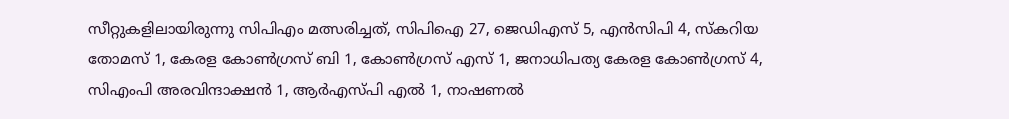സീറ്റുകളിലായിരുന്നു സിപിഎം മത്സരിച്ചത്, സിപിഐ 27, ജെഡിഎസ് 5, എന്‍സിപി 4, സ്കറിയ തോമസ് 1, കേരള കോണ്‍ഗ്രസ് ബി 1, കോണ്‍ഗ്രസ് എസ് 1, ജനാധിപത്യ കേരള കോണ്‍ഗ്രസ് 4, സിഎംപി അരവിന്ദാക്ഷന്‍ 1, ആര്‍എസ്പി എല്‍ 1, നാഷണല്‍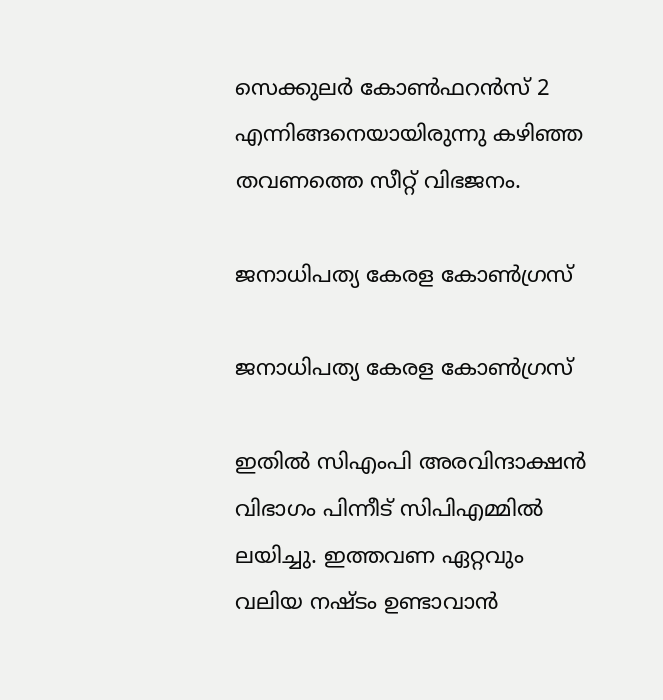സെക്കുലര്‍ കോണ്‍ഫറന്‍സ് 2 എന്നിങ്ങനെയായിരുന്നു കഴിഞ്ഞ തവണത്തെ സീറ്റ് വിഭജനം.

ജനാധിപത്യ കേരള കോണ്‍ഗ്രസ്

ജനാധിപത്യ കേരള കോണ്‍ഗ്രസ്

ഇതില്‍ സിഎംപി അരവിന്ദാക്ഷന്‍ വിഭാഗം പിന്നീട് സിപിഎമ്മില്‍ ലയിച്ചു. ഇത്തവണ ഏറ്റവും വലിയ നഷ്ടം ഉണ്ടാവാന്‍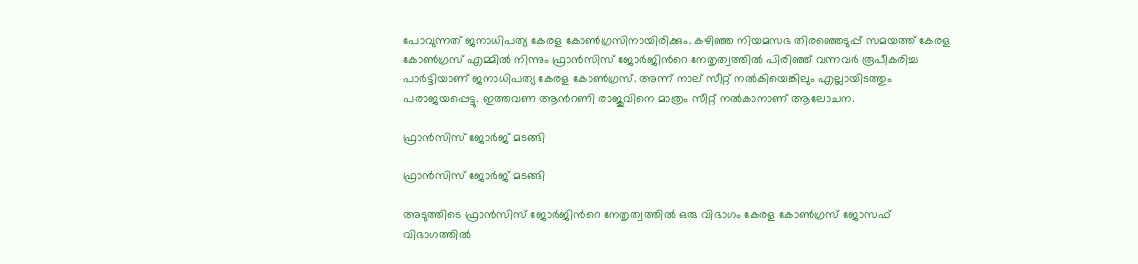പോവുന്നത് ജനാധിപത്യ കേരള കോണ്‍ഗ്രസിനായിരിക്കും. കഴിഞ്ഞ നിയമസഭ തിരഞ്ഞെടുപ്പ് സമയത്ത് കേരള കോണ്‍ഗ്രസ് എമ്മില്‍ നിന്നും ഫ്രാന്‍സിസ് ജോര്‍ജിന്‍റെ നേതൃത്വത്തില്‍ പിരിഞ്ഞ് വന്നവര്‍ രൂപീകരിച്ച പാര്‍ട്ടിയാണ് ജനാധിപത്യ കേരള കോണ്‍ഗ്രസ്. അന്ന് നാല് സീറ്റ് നല്‍കിയെങ്കിലും എല്ലായിടത്തും പരാജയപ്പെട്ടു. ഇത്തവണ ആന്‍റണി രാജുവിനെ മാത്രം സീറ്റ് നല്‍കാനാണ് ആലോചന.

ഫ്രാന്‍സിസ് ജോര്‍ജ് മടങ്ങി

ഫ്രാന്‍സിസ് ജോര്‍ജ് മടങ്ങി

അടുത്തിടെ ഫ്രാന്‍സിസ് ജോര്‍ജിന്‍റെ നേതൃത്വത്തില്‍ ഒരു വിഭാഗം കേരള കോണ്‍ഗ്രസ് ജോസഫ് വിഭാഗത്തില്‍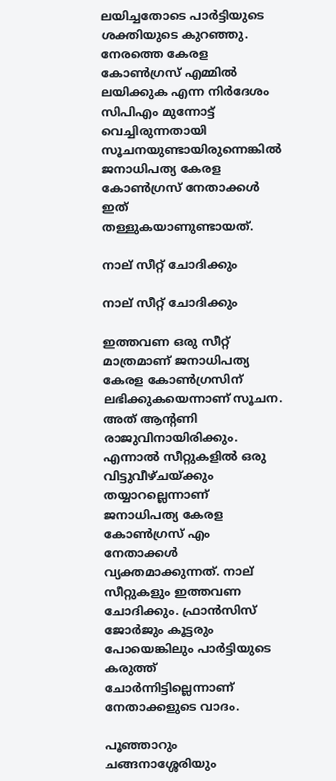ലയിച്ചതോടെ പാര്‍ട്ടിയുടെ ശക്തിയുടെ കുറഞ്ഞു. നേരത്തെ കേരള കോണ്‍ഗ്രസ് എമ്മില്‍ ലയിക്കുക എന്ന നിര്‍ദേശം സിപിഎം മുന്നോട്ട് വെച്ചിരുന്നതായി സൂചനയുണ്ടായിരുന്നെങ്കില്‍ ജനാധിപത്യ കേരള കോണ്‍ഗ്രസ് നേതാക്കള്‍ ഇത് തള്ളുകയാണുണ്ടായത്.

നാല് സീറ്റ് ചോദിക്കും

നാല് സീറ്റ് ചോദിക്കും

ഇത്തവണ ഒരു സീറ്റ് മാത്രമാണ് ജനാധിപത്യ കേരള കോണ്‍ഗ്രസിന് ലഭിക്കുകയെന്നാണ് സൂചന. അത് ആന്‍റണി രാജുവിനായിരിക്കും. എന്നാല്‍ സീറ്റുകളില്‍ ഒരു വിട്ടുവീഴ്ചയ്ക്കും തയ്യാറല്ലെന്നാണ് ജനാധിപത്യ കേരള കോണ്‍ഗ്രസ് എം നേതാക്കള്‍ വ്യക്തമാക്കുന്നത്. നാല് സീറ്റുകളും ഇത്തവണ ചോദിക്കും. ഫ്രാന്‍സിസ് ജോര്‍ജും കൂട്ടരും പോയെങ്കിലും പാര്‍ട്ടിയുടെ കരുത്ത് ചോര്‍ന്നിട്ടില്ലെന്നാണ് നേതാക്കളുടെ വാദം.

പൂഞ്ഞാറും ചങ്ങനാശ്ശേരിയും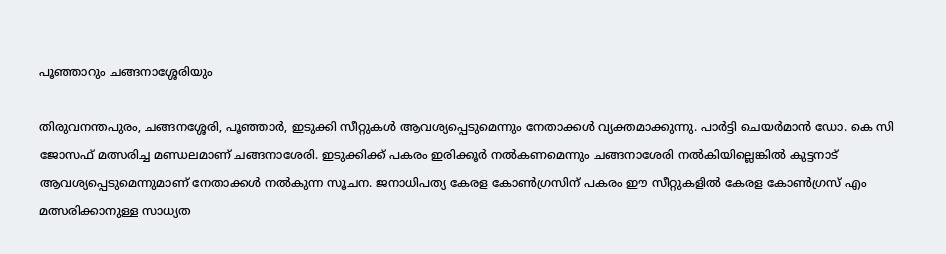പൂഞ്ഞാറും ചങ്ങനാശ്ശേരിയും

തിരുവനന്തപുരം, ചങ്ങനശ്ശേരി, പൂഞ്ഞാര്‍, ഇടുക്കി സീറ്റുകള്‍ ആവശ്യപ്പെടുമെന്നും നേതാക്കള്‍ വ്യക്തമാക്കുന്നു. പാര്‍ട്ടി ചെയര്‍മാന്‍ ഡോ. കെ സി ജോസഫ് മത്സരിച്ച മണ്ഡലമാണ് ചങ്ങനാശേരി. ഇടുക്കിക്ക് പകരം ഇരിക്കൂര്‍ നല്‍കണമെന്നും ചങ്ങനാശേരി നല്‍കിയില്ലെങ്കില്‍ കുട്ടനാട് ആവശ്യപ്പെടുമെന്നുമാണ് നേതാക്കള്‍ നല്‍കുന്ന സൂചന. ജനാധിപത്യ കേരള കോണ്‍ഗ്രസിന് പകരം ഈ സീറ്റുകളില്‍ കേരള കോണ്‍ഗ്രസ് എം മത്സരിക്കാനുള്ള സാധ്യത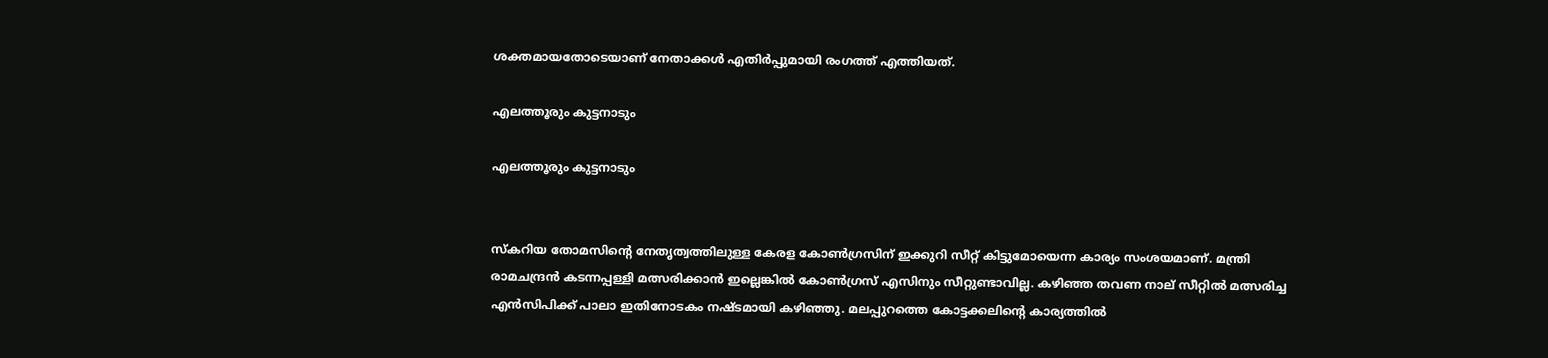ശക്തമായതോടെയാണ് നേതാക്കള്‍ എതിര്‍പ്പുമായി രംഗത്ത് എത്തിയത്.

എലത്തൂരും കുട്ടനാടും

എലത്തൂരും കുട്ടനാടും


സ്കറിയ തോമസിന്‍റെ നേതൃത്വത്തിലുള്ള കേരള കോണ്‍ഗ്രസിന് ഇക്കുറി സീറ്റ് കിട്ടുമോയെന്ന കാര്യം സംശയമാണ്. മന്ത്രി രാമചന്ദ്രന്‍ കടന്നപ്പള്ളി മത്സരിക്കാന്‍ ഇല്ലെങ്കില്‍ കോണ്‍ഗ്രസ് എസിനും സീറ്റുണ്ടാവില്ല. കഴിഞ്ഞ തവണ നാല് സീറ്റില്‍ മത്സരിച്ച എന്‍സിപിക്ക് പാലാ ഇതിനോടകം നഷ്ടമായി കഴിഞ്ഞു. മലപ്പുറത്തെ കോട്ടക്കലിന്‍റെ കാര്യത്തില്‍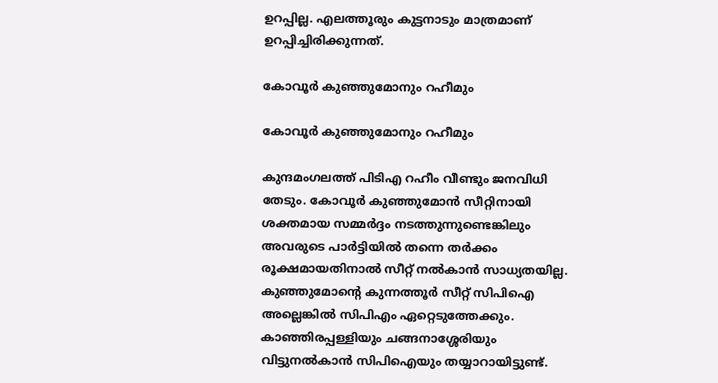ഉറപ്പില്ല. എലത്തൂരും കുട്ടനാടും മാത്രമാണ് ഉറപ്പിച്ചിരിക്കുന്നത്.

കോവൂര്‍ കുഞ്ഞുമോനും റഹീമും

കോവൂര്‍ കുഞ്ഞുമോനും റഹീമും

കുന്ദമംഗലത്ത് പിടിഎ റഹീം വീണ്ടും ജനവിധി തേടും. കോവൂര്‍ കുഞ്ഞുമോന്‍ സീറ്റിനായി ശക്തമായ സമ്മര്‍ദ്ദം നടത്തുന്നുണ്ടെങ്കിലും അവരുടെ പാര്‍ട്ടിയില്‍ തന്നെ തര്‍ക്കം രൂക്ഷമായതിനാല്‍ സീറ്റ് നല്‍കാന്‍ സാധ്യതയില്ല. കുഞ്ഞുമോന്‍റെ കുന്നത്തൂര്‍ സീറ്റ് സിപിഐ അല്ലെങ്കില്‍ സിപിഎം ഏറ്റെടുത്തേക്കും. കാഞ്ഞിരപ്പള്ളിയും ചങ്ങനാശ്ശേരിയും വിട്ടുനല്‍കാന്‍ സിപിഐയും തയ്യാറായിട്ടുണ്ട്.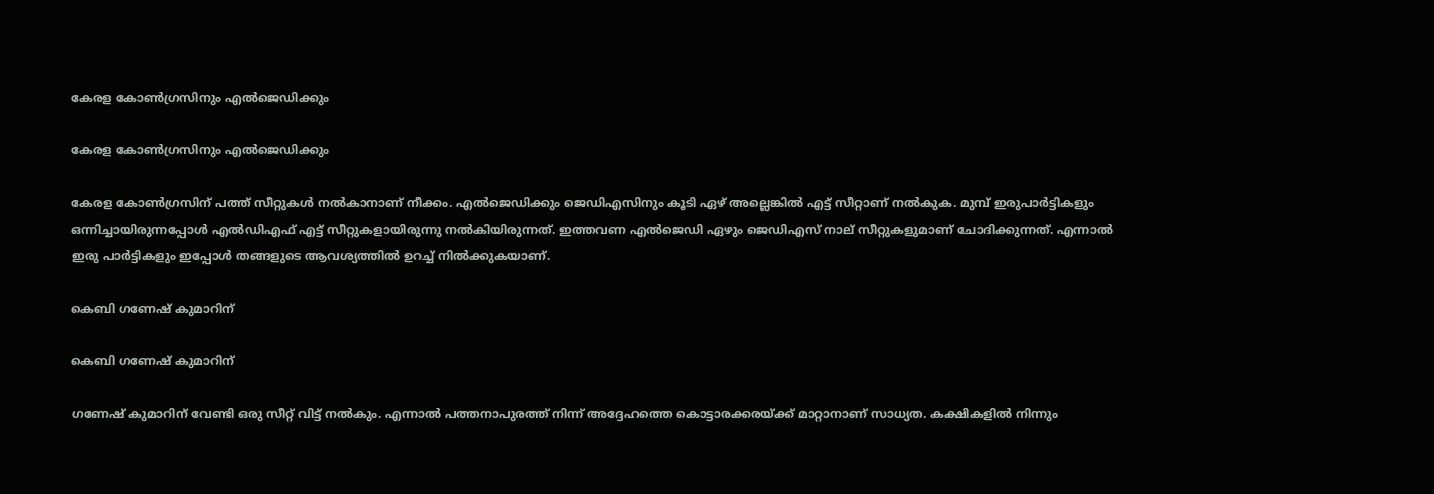കേരള കോണ്‍ഗ്രസിനും എല്‍ജെഡിക്കും

കേരള കോണ്‍ഗ്രസിനും എല്‍ജെഡിക്കും

കേരള കോണ്‍ഗ്രസിന് പത്ത് സീറ്റുകള്‍ നല്‍കാനാണ് നീക്കം. എല്‍ജെഡിക്കും ജെഡിഎസിനും കൂടി ഏഴ് അല്ലെങ്കില്‍ എട്ട് സീറ്റാണ് നല്‍കുക. മുമ്പ് ഇരുപാര്‍ട്ടികളും ഒന്നിച്ചായിരുന്നപ്പോള്‍ എല്‍ഡിഎഫ് എട്ട് സീറ്റുകളായിരുന്നു നല്‍കിയിരുന്നത്. ഇത്തവണ എല്‍ജെഡി ഏഴും ജെഡിഎസ് നാല് സീറ്റുകളുമാണ് ചോദിക്കുന്നത്. എന്നാല്‍ ഇരു പാര്‍ട്ടികളും ഇപ്പോള്‍ തങ്ങളുടെ ആവശ്യത്തില്‍ ഉറച്ച് നില്‍ക്കുകയാണ്.

കെബി ഗണേഷ് കുമാറിന്

കെബി ഗണേഷ് കുമാറിന്

ഗണേഷ് കുമാറിന് വേണ്ടി ഒരു സീറ്റ് വിട്ട് നല്‍കും. എന്നാല്‍ പത്തനാപുരത്ത് നിന്ന് അദ്ദേഹത്തെ കൊട്ടാരക്കരയ്ക്ക് മാറ്റാനാണ് സാധ്യത. കക്ഷികളില്‍ നിന്നും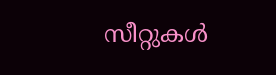സീറ്റുകള്‍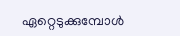ഏറ്റെടുക്കുമ്പോള്‍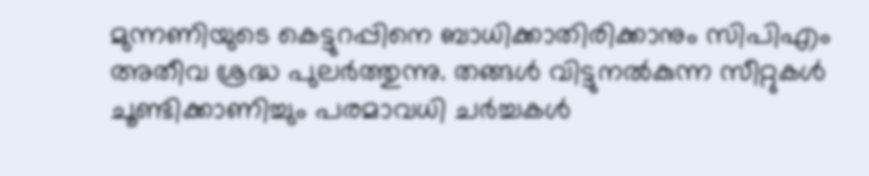മുന്നണിയുടെ കെട്ടുറപ്പിനെ ബാധിക്കാതിരിക്കാനും സിപിഎം അതീവ ശ്രദ്ധ പുലര്‍ത്തുന്നു. തങ്ങള്‍ വിട്ടുനല്‍കുന്ന സീറ്റുകള്‍ ചൂണ്ടിക്കാണിച്ചും പരമാവധി ചര്‍ച്ചകള്‍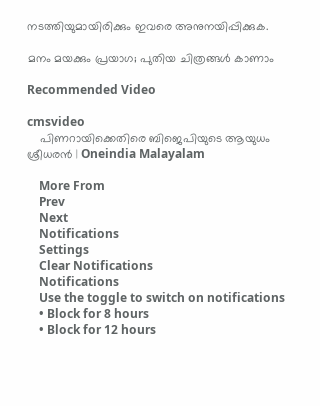നടത്തിയുമായിരിക്കും ഇവരെ അനുനയിപ്പിക്കുക.

മനം മയക്കും പ്രയാഗ; പുതിയ ചിത്രങ്ങള്‍ കാണാം

Recommended Video

cmsvideo
    പിണറായിക്കെതിരെ ബിജെപിയുടെ ആയുധം ശ്രീധരന്‍ | Oneindia Malayalam

    More From
    Prev
    Next
    Notifications
    Settings
    Clear Notifications
    Notifications
    Use the toggle to switch on notifications
    • Block for 8 hours
    • Block for 12 hours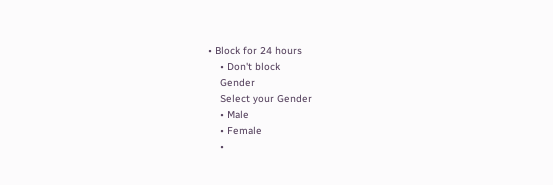• Block for 24 hours
    • Don't block
    Gender
    Select your Gender
    • Male
    • Female
    •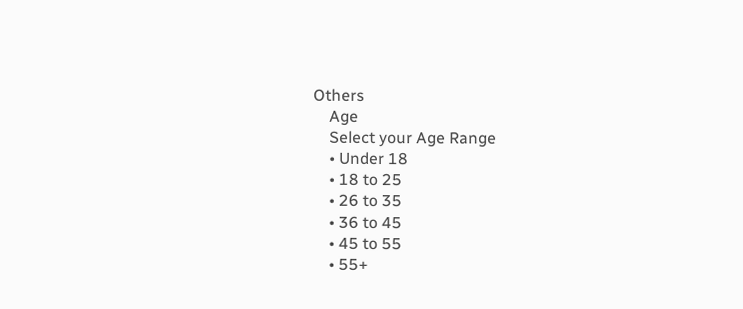Others
    Age
    Select your Age Range
    • Under 18
    • 18 to 25
    • 26 to 35
    • 36 to 45
    • 45 to 55
    • 55+